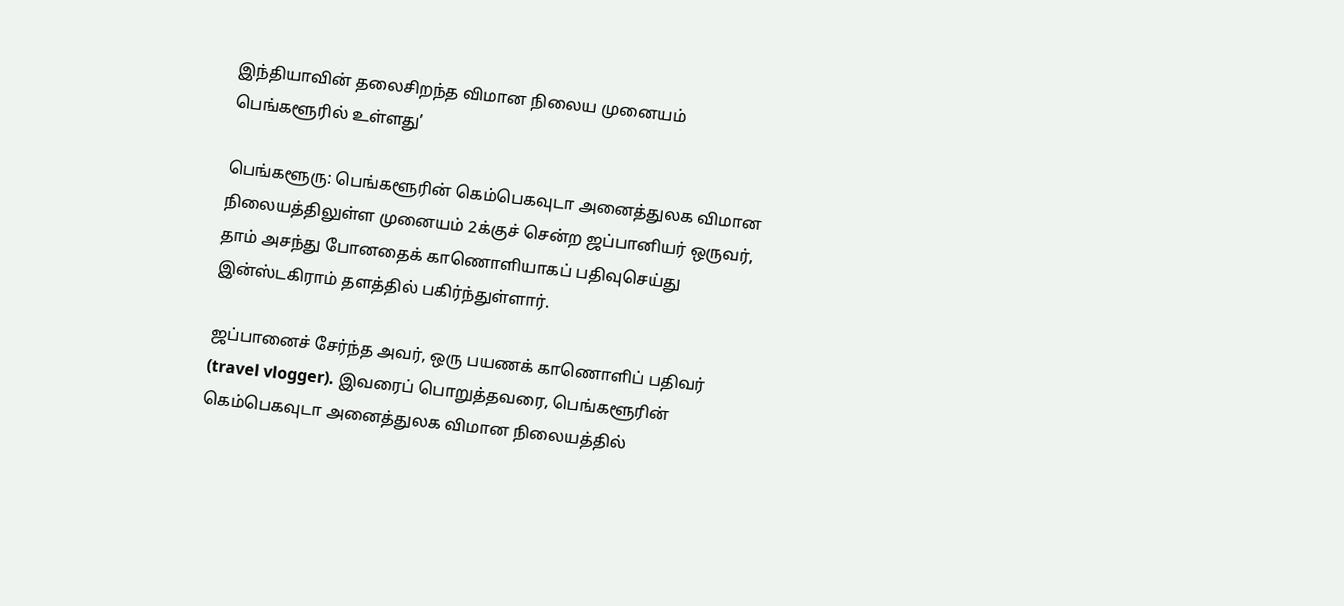இந்தியாவின் தலைசிறந்த விமான நிலைய முனையம் பெங்களூரில் உள்ளது’

பெங்களூரு: பெங்களூரின் கெம்பெகவுடா அனைத்துலக விமான நிலையத்திலுள்ள முனையம் 2க்குச் சென்ற ஜப்பானியர் ஒருவர், தாம் அசந்து போனதைக் காணொளியாகப் பதிவுசெய்து இன்ஸ்டகிராம் தளத்தில் பகிர்ந்துள்ளார்.

ஜப்பானைச் சேர்ந்த அவர், ஒரு பயணக் காணொளிப் பதிவர் (travel vlogger). இவரைப் பொறுத்தவரை, பெங்களூரின் கெம்பெகவுடா அனைத்துலக விமான நிலையத்தில்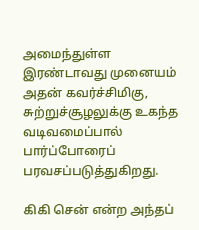அமைந்துள்ள இரண்டாவது முனையம் அதன் கவர்ச்சிமிகு, சுற்றுச்சூழலுக்கு உகந்த வடிவமைப்பால் பார்ப்போரைப் பரவசப்படுத்துகிறது.

கிகி சென் என்ற அந்தப்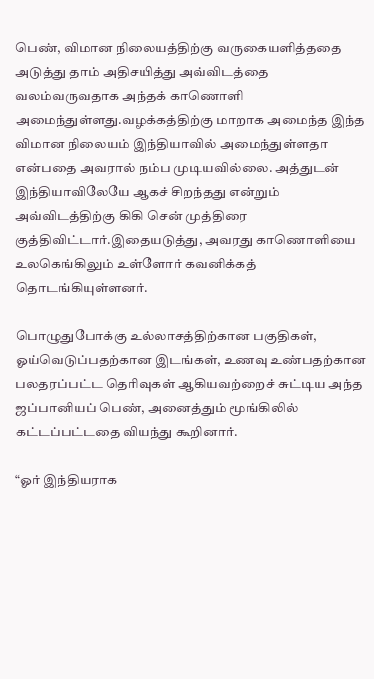பெண், விமான நிலையத்திற்கு வருகையளித்ததை அடுத்து தாம் அதிசயித்து அவ்விடத்தை வலம்வருவதாக அந்தக் காணொளி அமைந்துள்ளது.வழக்கத்திற்கு மாறாக அமைந்த இந்த விமான நிலையம் இந்தியாவில் அமைந்துள்ளதா என்பதை அவரால் நம்ப முடியவில்லை. அத்துடன் இந்தியாவிலேயே ஆகச் சிறந்தது என்றும் அவ்விடத்திற்கு கிகி சென் முத்திரை குத்திவிட்டார்.இதையடுத்து, அவரது காணொளியை உலகெங்கிலும் உள்ளோர் கவனிக்கத் தொடங்கியுள்ளனர்.

பொழுதுபோக்கு உல்லாசத்திற்கான பகுதிகள், ஓய்வெடுப்பதற்கான இடங்கள், உணவு உண்பதற்கான பலதரப்பட்ட தெரிவுகள் ஆகியவற்றைச் சுட்டிய அந்த ஜப்பானியப் பெண், அனைத்தும் மூங்கிலில் கட்டப்பட்டதை வியந்து கூறினார்.

“ஓர் இந்தியராக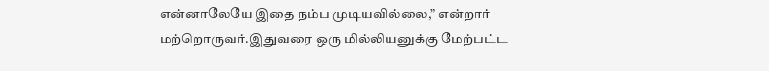என்னாலேயே இதை நம்ப முடியவில்லை,” என்றார் மற்றொருவர்.இதுவரை ஒரு மில்லியனுக்கு மேற்பட்ட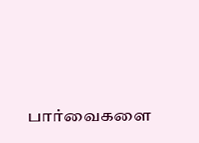பார்வைகளை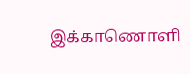இக்காணொளி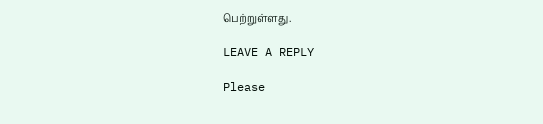பெற்றுள்ளது.

LEAVE A REPLY

Please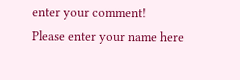enter your comment!
Please enter your name here